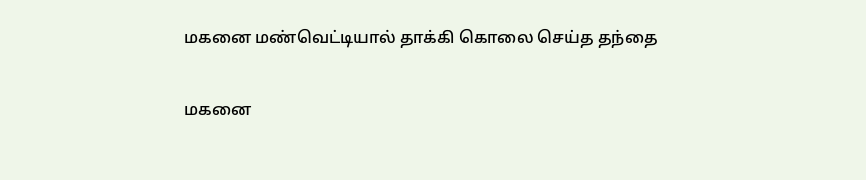மகனை மண்வெட்டியால் தாக்கி கொலை செய்த தந்தை

மகனை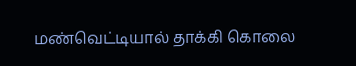மண்வெட்டியால் தாக்கி கொலை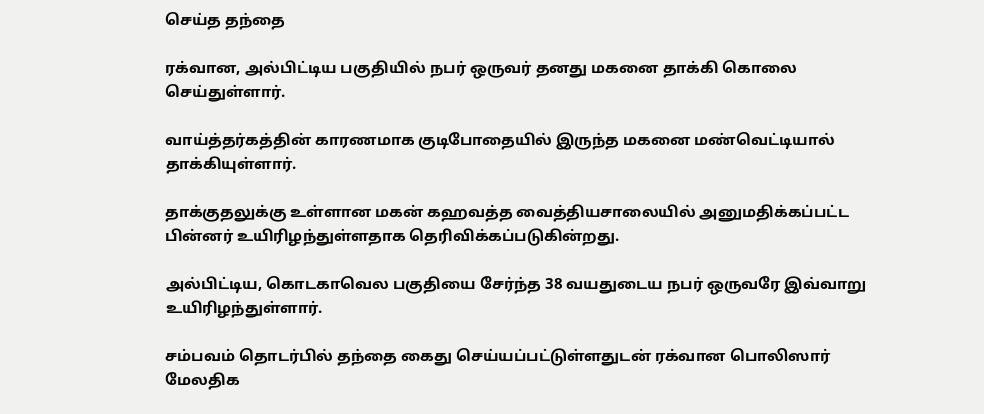செய்த தந்தை

ரக்வான, அல்பிட்டிய பகுதியில் நபர் ஒருவர் தனது மகனை தாக்கி கொலை செய்துள்ளார்.

வாய்த்தர்கத்தின் காரணமாக குடிபோதையில் இருந்த மகனை மண்வெட்டியால் தாக்கியுள்ளார்.

தாக்குதலுக்கு உள்ளான மகன் கஹவத்த வைத்தியசாலையில் அனுமதிக்கப்பட்ட பின்னர் உயிரிழந்துள்ளதாக தெரிவிக்கப்படுகின்றது.

அல்பிட்டிய, கொடகாவெல பகுதியை சேர்ந்த 38 வயதுடைய நபர் ஒருவரே இவ்வாறு உயிரிழந்துள்ளார்.

சம்பவம் தொடர்பில் தந்தை கைது செய்யப்பட்டுள்ளதுடன் ரக்வான பொலிஸார் மேலதிக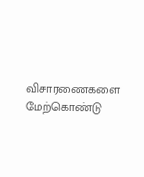விசாரணைகளை மேற்கொண்டு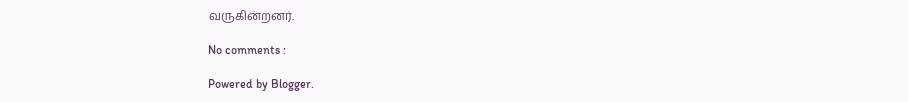வருகின்றனர்.

No comments :

Powered by Blogger.